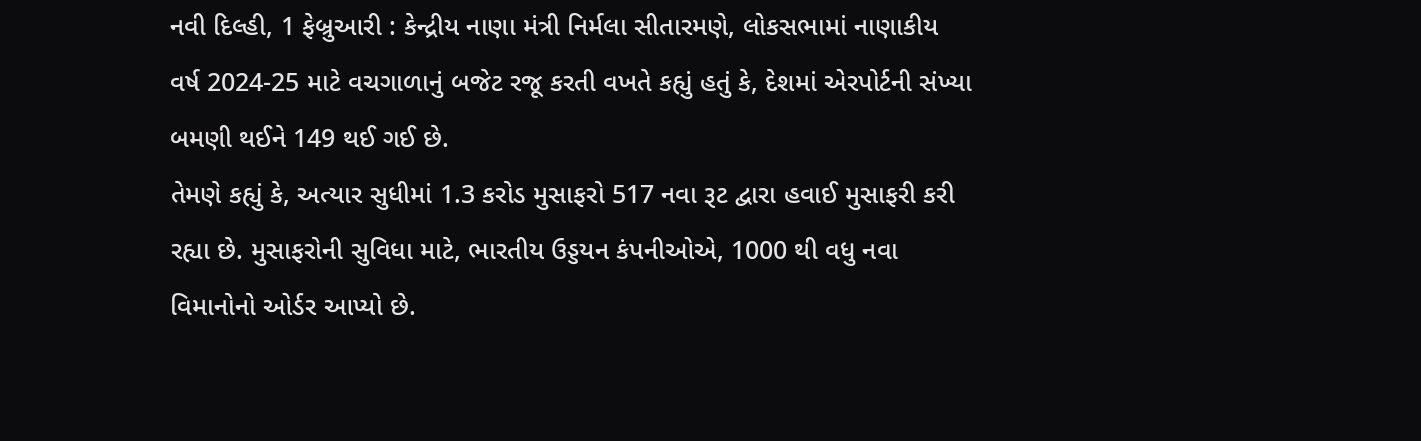નવી દિલ્હી, 1 ફેબ્રુઆરી : કેન્દ્રીય નાણા મંત્રી નિર્મલા સીતારમણે, લોકસભામાં નાણાકીય વર્ષ 2024-25 માટે વચગાળાનું બજેટ રજૂ કરતી વખતે કહ્યું હતું કે, દેશમાં એરપોર્ટની સંખ્યા બમણી થઈને 149 થઈ ગઈ છે.
તેમણે કહ્યું કે, અત્યાર સુધીમાં 1.3 કરોડ મુસાફરો 517 નવા રૂટ દ્વારા હવાઈ મુસાફરી કરી રહ્યા છે. મુસાફરોની સુવિધા માટે, ભારતીય ઉડ્ડયન કંપનીઓએ, 1000 થી વધુ નવા વિમાનોનો ઓર્ડર આપ્યો છે.